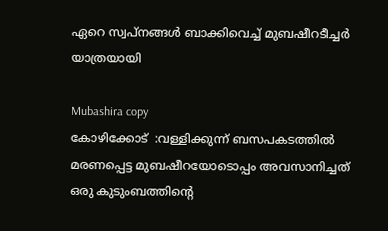ഏറെ സ്വപ്നങ്ങള്‍ ബാക്കിവെച്ച് മുബഷീറടീച്ചര്‍ യാത്രയായി

Mubashira copy
കോഴിക്കോട്‌  :വള്ളിക്കുന്ന് ബസപകടത്തില്‍ മരണപ്പെട്ട മുബഷീറയോടൊപ്പം അവസാനിച്ചത് ഒരു കുടുംബത്തിന്റെ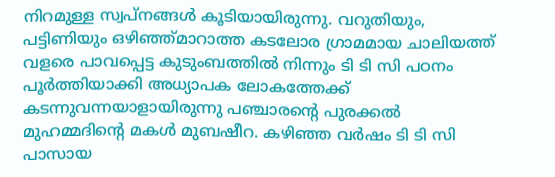നിറമുള്ള സ്വപ്നങ്ങള്‍ കൂടിയായിരുന്നു. വറുതിയും, പട്ടിണിയും ഒഴിഞ്ഞ്മാറാത്ത കടലോര ഗ്രാമമായ ചാലിയത്ത് വളരെ പാവപ്പെട്ട കുടുംബത്തില്‍ നിന്നും ടി ടി സി പഠനം പൂര്‍ത്തിയാക്കി അധ്യാപക ലോകത്തേക്ക് കടന്നുവന്നയാളായിരുന്നു പഞ്ചാരന്റെ പുരക്കല്‍ മുഹമ്മദിന്റെ മകള്‍ മുബഷീറ. കഴിഞ്ഞ വര്‍ഷം ടി ടി സി പാസായ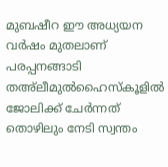മുബഷീറ ഈ അധ്യയന വര്‍ഷം മുതലാണ് പരപ്പനങ്ങാടി തഅ്‌ലീമുല്‍ഹൈസ്‌കൂളില്‍ ജോലിക്ക് ചേര്‍ന്നത് തൊഴിലും നേടി സ്വന്തം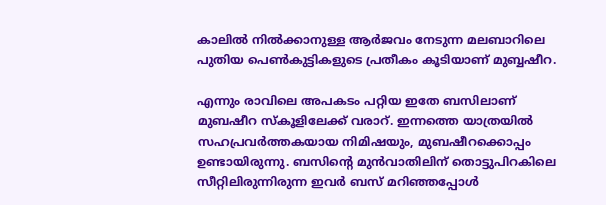കാലില്‍ നില്‍ക്കാനുള്ള ആര്‍ജവം നേടുന്ന മലബാറിലെ പുതിയ പെണ്‍കുട്ടികളുടെ പ്രതീകം കൂടിയാണ് മുബ്ബഷീറ.

എന്നും രാവിലെ അപകടം പറ്റിയ ഇതേ ബസിലാണ് മുബഷീറ സ്‌കൂളിലേക്ക് വരാറ്. ഇന്നത്തെ യാത്രയില്‍ സഹപ്രവര്‍ത്തകയായ നിമിഷയും, മുബഷീറക്കൊപ്പം ഉണ്ടായിരുന്നു. ബസിന്റെ മുന്‍വാതിലിന് തൊട്ടുപിറകിലെ സീറ്റിലിരുന്നിരുന്ന ഇവര്‍ ബസ് മറിഞ്ഞപ്പോള്‍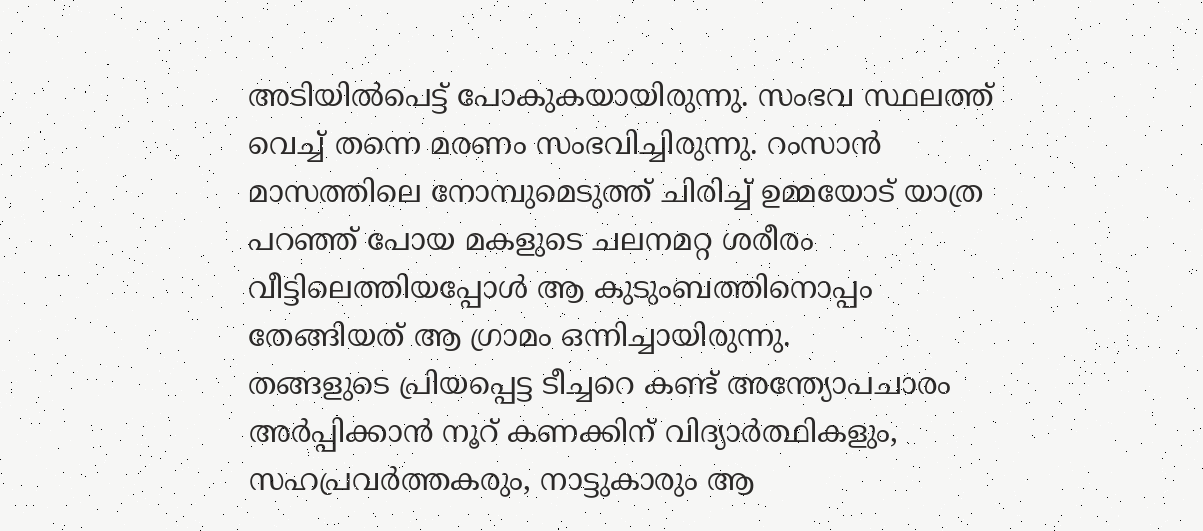അടിയില്‍പെട്ട് പോകുകയായിരുന്നു. സംഭവ സ്ഥലത്ത് വെച്ച് തന്നെ മരണം സംഭവിച്ചിരുന്നു. റംസാന്‍ മാസത്തിലെ നോമ്പുമെടുത്ത് ചിരിച്ച് ഉമ്മയോട് യാത്ര പറഞ്ഞ് പോയ മകളുടെ ചലനമറ്റ ശരീരം വീട്ടിലെത്തിയപ്പോള്‍ ആ കുടുംബത്തിനൊപ്പം തേങ്ങിയത് ആ ഗ്രാമം ഒന്നിച്ചായിരുന്നു.
തങ്ങളുടെ പ്രിയപ്പെട്ട ടീച്ചറെ കണ്ട് അന്ത്യോപചാരം അര്‍പ്പിക്കാന്‍ നൂറ് കണക്കിന് വിദ്യാര്‍ത്ഥികളും, സഹപ്രവര്‍ത്തകരും, നാട്ടുകാരും ആ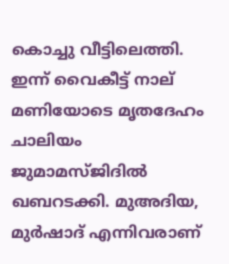കൊച്ചു വീട്ടിലെത്തി. ഇന്ന് വൈകീട്ട് നാല് മണിയോടെ മൃതദേഹം ചാലിയം ജുമാമസ്ജിദില്‍ ഖബറടക്കി. മുഅദിയ, മുര്‍ഷാദ് എന്നിവരാണ്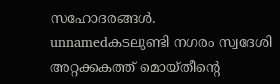സഹോദരങ്ങള്‍.
unnamedകടലുണ്ടി നഗരം സ്വദേശി അറ്റക്കകത്ത് മൊയ്തീന്റെ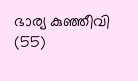ഭാര്യ കുഞ്ഞീവി (55)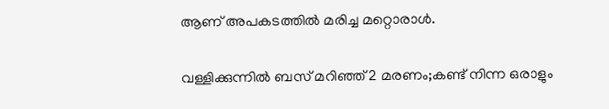ആണ് അപകടത്തില്‍ മരിച്ച മറ്റൊരാള്‍.

വള്ളിക്കുന്നില്‍ ബസ് മറിഞ്ഞ് 2 മരണം;കണ്ട് നിന്ന ഒരാളും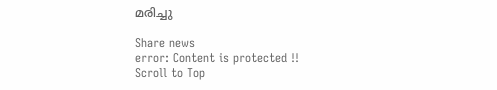മരിച്ചു

Share news
error: Content is protected !!
Scroll to Top